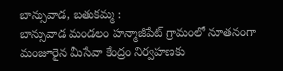బాన్సువాడ, బతుకమ్మ :
బాన్సువాడ మండలం హన్మాజీపేట్ గ్రామంలో నూతనంగా మంజూరైన మీసేవా కేంద్రం నిర్వహణకు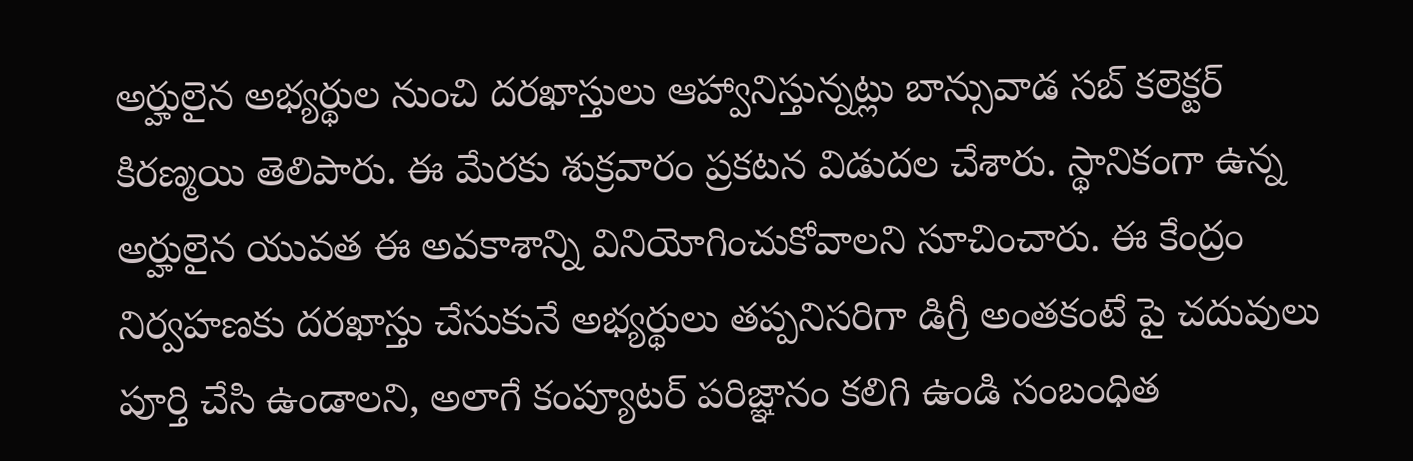అర్హులైన అభ్యర్థుల నుంచి దరఖాస్తులు ఆహ్వానిస్తున్నట్లు బాన్సువాడ సబ్ కలెక్టర్ కిరణ్మయి తెలిపారు. ఈ మేరకు శుక్రవారం ప్రకటన విడుదల చేశారు. స్థానికంగా ఉన్న అర్హులైన యువత ఈ అవకాశాన్ని వినియోగించుకోవాలని సూచించారు. ఈ కేంద్రం నిర్వహణకు దరఖాస్తు చేసుకునే అభ్యర్థులు తప్పనిసరిగా డిగ్రీ అంతకంటే పై చదువులు పూర్తి చేసి ఉండాలని, అలాగే కంప్యూటర్ పరిజ్ఞానం కలిగి ఉండి సంబంధిత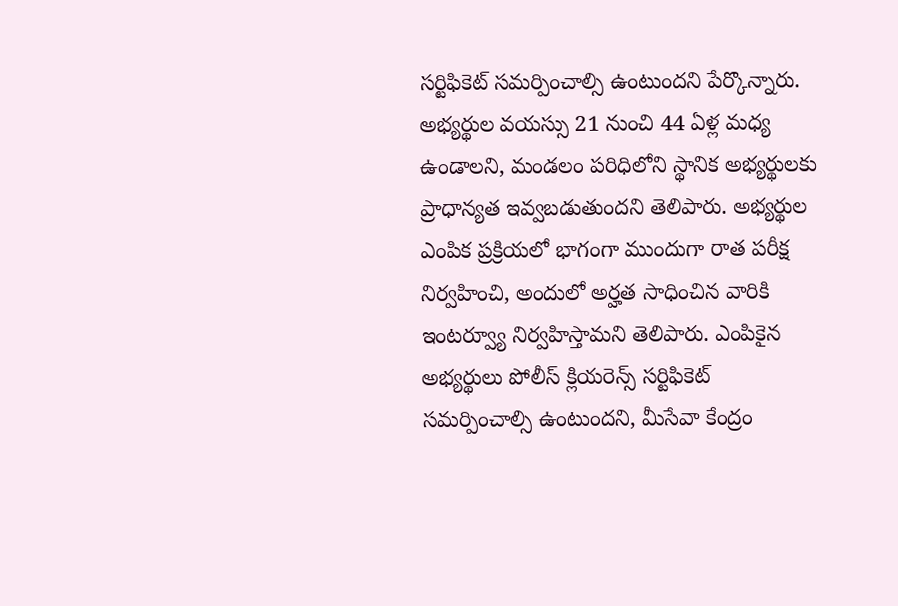సర్టిఫికెట్ సమర్పించాల్సి ఉంటుందని పేర్కొన్నారు. అభ్యర్థుల వయస్సు 21 నుంచి 44 ఏళ్ల మధ్య ఉండాలని, మండలం పరిధిలోని స్థానిక అభ్యర్థులకు ప్రాధాన్యత ఇవ్వబడుతుందని తెలిపారు. అభ్యర్థుల ఎంపిక ప్రక్రియలో భాగంగా ముందుగా రాత పరీక్ష నిర్వహించి, అందులో అర్హత సాధించిన వారికి ఇంటర్వ్యూ నిర్వహిస్తామని తెలిపారు. ఎంపికైన అభ్యర్థులు పోలీస్ క్లియరెన్స్ సర్టిఫికెట్ సమర్పించాల్సి ఉంటుందని, మీసేవా కేంద్రం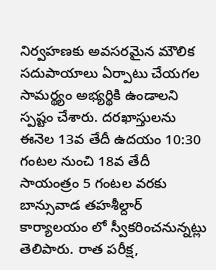నిర్వహణకు అవసరమైన మౌలిక సదుపాయాలు ఏర్పాటు చేయగల సామర్థ్యం అభ్యర్థికి ఉండాలని స్పష్టం చేశారు. దరఖాస్తులను ఈనెల 13వ తేదీ ఉదయం 10:30 గంటల నుంచి 18వ తేదీ సాయంత్రం 5 గంటల వరకు బాన్సువాడ తహశీల్దార్ కార్యాలయం లో స్వీకరించనున్నట్లు తెలిపారు. రాత పరీక్ష,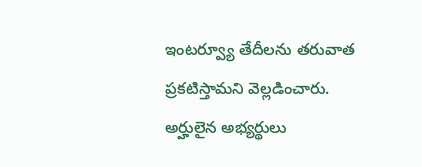ఇంటర్వ్యూ తేదీలను తరువాత ప్రకటిస్తామని వెల్లడించారు. అర్హులైన అభ్యర్థులు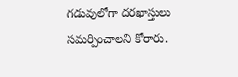గడువులోగా దరఖాస్తులు సమర్పించాలని కోరారు.